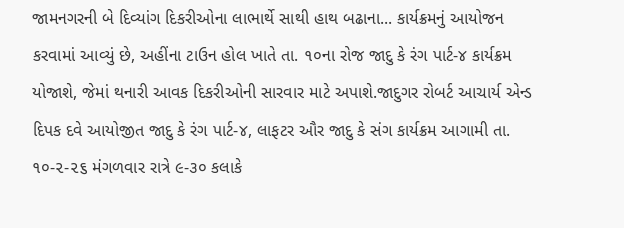જામનગરની બે દિવ્યાંગ દિકરીઓના લાભાર્થે સાથી હાથ બઢાના... કાર્યક્રમનું આયોજન કરવામાં આવ્યું છે, અહીંના ટાઉન હોલ ખાતે તા. ૧૦ના રોજ જાદુ કે રંગ પાર્ટ-૪ કાર્યક્રમ યોજાશે, જેમાં થનારી આવક દિકરીઓની સારવાર માટે અપાશે.જાદુગર રોબર્ટ આચાર્ય એન્ડ દિપક દવે આયોજીત જાદુ કે રંગ પાર્ટ-૪, લાફટર ઔર જાદુ કે સંગ કાર્યક્રમ આગામી તા. ૧૦-૨-૨૬ મંગળવાર રાત્રે ૯-૩૦ કલાકે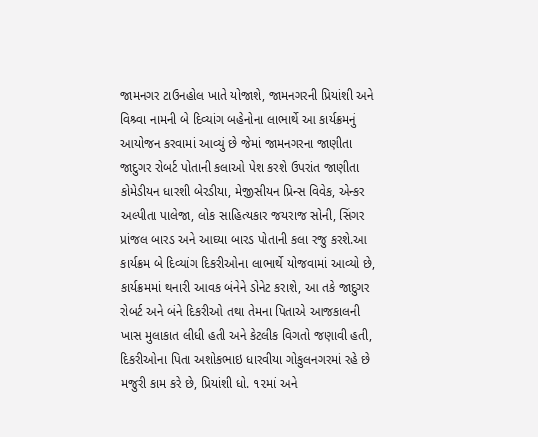જામનગર ટાઉનહોલ ખાતે યોજાશે, જામનગરની પ્રિયાંશી અને વિશ્ર્વા નામની બે દિવ્યાંગ બહેનોના લાભાર્થે આ કાર્યક્રમનું આયોજન કરવામાં આવ્યું છે જેમાં જામનગરના જાણીતા જાદુગર રોબર્ટ પોતાની કલાઓ પેશ કરશે ઉપરાંત જાણીતા કોમેડીયન ધારશી બેરડીયા, મેજીસીયન પ્રિન્સ વિવેક, એન્કર અલ્પીતા પાલેજા, લોક સાહિત્યકાર જયરાજ સોની, સિંગર પ્રાંજલ બારડ અને આઘ્યા બારડ પોતાની કલા રજુ કરશે.આ કાર્યક્રમ બે દિવ્યાંગ દિકરીઓના લાભાર્થે યોજવામાં આવ્યો છે, કાર્યક્રમમાં થનારી આવક બંનેને ડોનેટ કરાશે, આ તકે જાદુગર રોબર્ટ અને બંને દિકરીઓ તથા તેમના પિતાએ આજકાલની ખાસ મુલાકાત લીધી હતી અને કેટલીક વિગતો જણાવી હતી, દિકરીઓના પિતા અશોકભાઇ ધારવીયા ગોકુલનગરમાં રહે છે મજુરી કામ કરે છે, પ્રિયાંશી ધો. ૧૨માં અને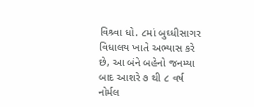વિશ્ર્વા ધો. ૮માં બુઘ્ધીસાગર વિધાલય ખાતે અભ્યાસ કરે છે, આ બંને બહેનો જનમ્યા બાદ આશરે ૭ થી ૮ વર્ષ નોર્મલ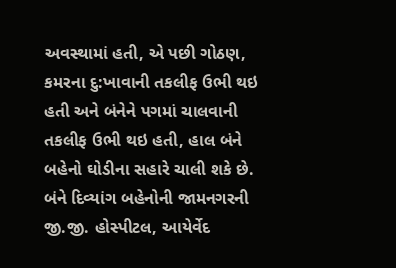અવસ્થામાં હતી, એ પછી ગોઠણ, કમરના દુ:ખાવાની તકલીફ ઉભી થઇ હતી અને બંનેને પગમાં ચાલવાની તકલીફ ઉભી થઇ હતી, હાલ બંને બહેનો ઘોડીના સહારે ચાલી શકે છે.
બંને દિવ્યાંગ બહેનોની જામનગરની જી.જી. હોસ્પીટલ, આયેર્વેદ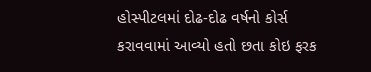હોસ્પીટલમાં દોઢ-દોઢ વર્ષનો કોર્સ કરાવવામાં આવ્યો હતો છતા કોઇ ફરક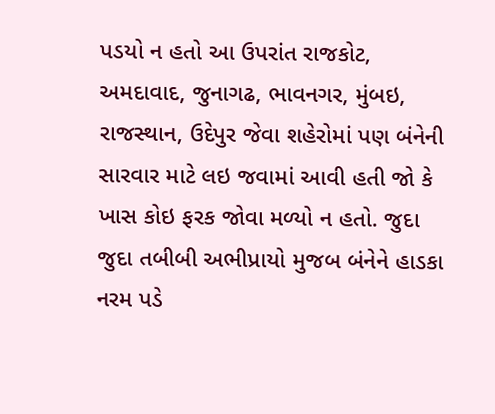પડયો ન હતો આ ઉપરાંત રાજકોટ, અમદાવાદ, જુનાગઢ, ભાવનગર, મુંબઇ, રાજસ્થાન, ઉદેપુર જેવા શહેરોમાં પણ બંનેની સારવાર માટે લઇ જવામાં આવી હતી જો કે ખાસ કોઇ ફરક જોવા મળ્યો ન હતો. જુદા જુદા તબીબી અભીપ્રાયો મુજબ બંનેને હાડકા નરમ પડે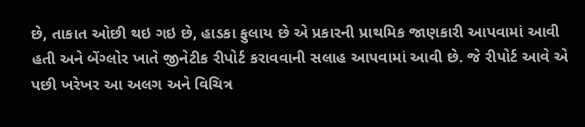છે, તાકાત ઓછી થઇ ગઇ છે, હાડકા ફુલાય છે એ પ્રકારની પ્રાથમિક જાણકારી આપવામાં આવી હતી અને બેંગ્લોર ખાતે જીનેટીક રીપોર્ટ કરાવવાની સલાહ આપવામાં આવી છે. જે રીપોર્ટ આવે એ પછી ખરેખર આ અલગ અને વિચિત્ર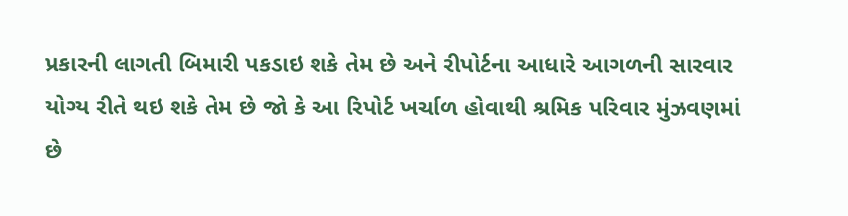પ્રકારની લાગતી બિમારી પકડાઇ શકે તેમ છે અને રીપોર્ટના આધારે આગળની સારવાર યોગ્ય રીતે થઇ શકે તેમ છે જો કે આ રિપોર્ટ ખર્ચાળ હોવાથી શ્રમિક પરિવાર મુંઝવણમાં છે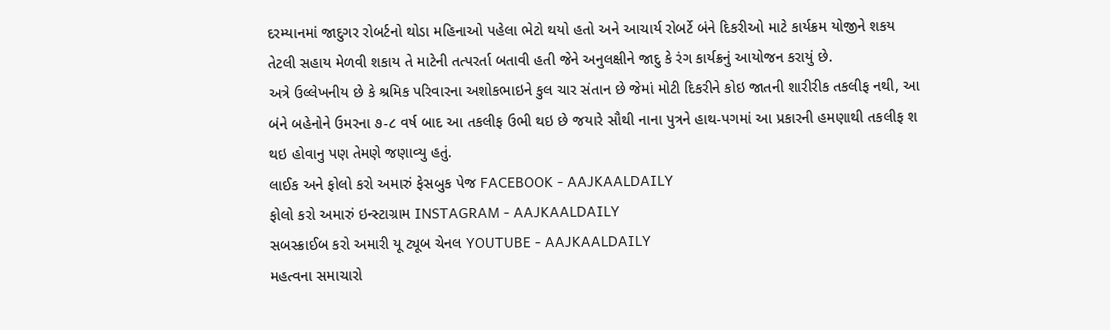દરમ્યાનમાં જાદુગર રોબર્ટનો થોડા મહિનાઓ પહેલા ભેટો થયો હતો અને આચાર્ય રોબર્ટે બંને દિકરીઓ માટે કાર્યક્રમ યોજીને શકય તેટલી સહાય મેળવી શકાય તે માટેની તત્પરર્તા બતાવી હતી જેને અનુલક્ષીને જાદુ કે રંગ કાર્યક્રનું આયોજન કરાયું છે.
અત્રે ઉલ્લેખનીય છે કે શ્રમિક પરિવારના અશોકભાઇને કુલ ચાર સંતાન છે જેમાં મોટી દિકરીને કોઇ જાતની શારીરીક તકલીફ નથી, આ બંને બહેનોને ઉમરના ૭-૮ વર્ષ બાદ આ તકલીફ ઉભી થઇ છે જયારે સૌથી નાના પુત્રને હાથ-પગમાં આ પ્રકારની હમણાથી તકલીફ શ થઇ હોવાનુ પણ તેમણે જણાવ્યુ હતું.
લાઈક અને ફોલો કરો અમારું ફેસબુક પેજ FACEBOOK - AAJKAALDAILY
ફોલો કરો અમારું ઇન્સ્ટાગ્રામ INSTAGRAM - AAJKAALDAILY
સબસ્ક્રાઈબ કરો અમારી યૂ ટ્યૂબ ચેનલ YOUTUBE - AAJKAALDAILY
મહત્વના સમાચારો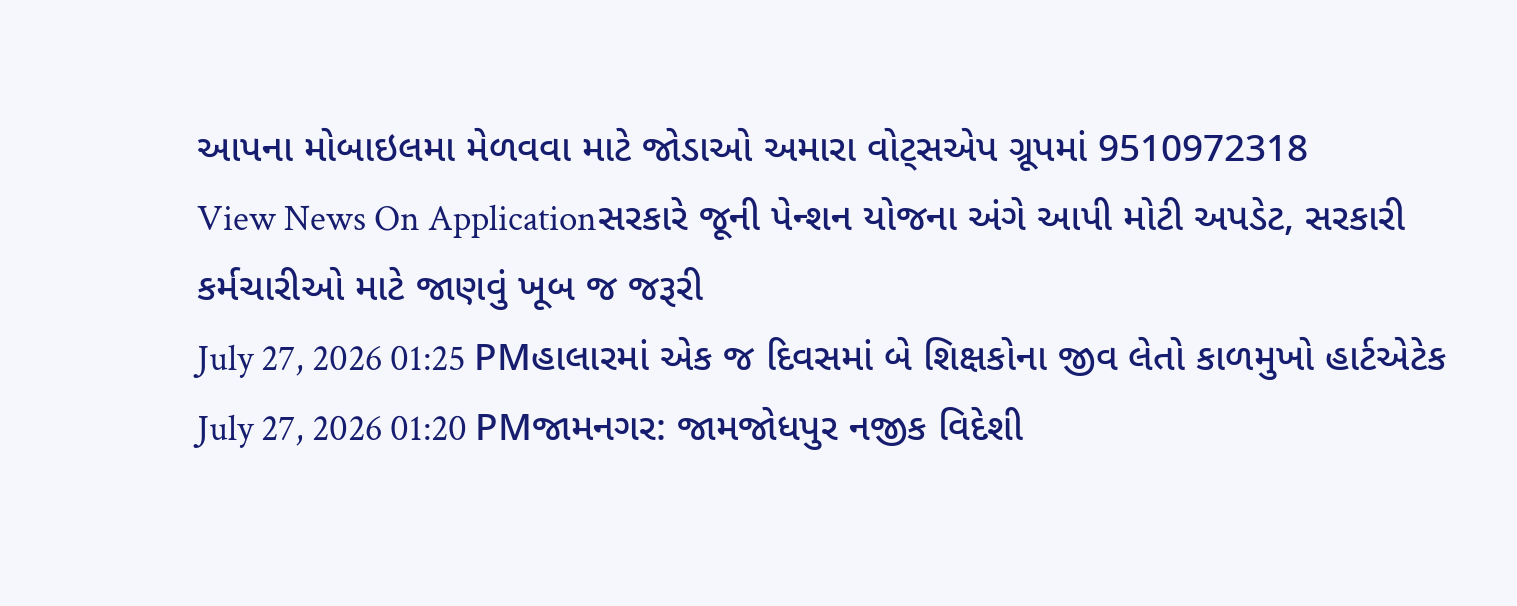આપના મોબાઇલમા મેળવવા માટે જોડાઓ અમારા વોટ્સએપ ગ્રૂપમાં 9510972318
View News On Applicationસરકારે જૂની પેન્શન યોજના અંગે આપી મોટી અપડેટ, સરકારી કર્મચારીઓ માટે જાણવું ખૂબ જ જરૂરી
July 27, 2026 01:25 PMહાલારમાં એક જ દિવસમાં બે શિક્ષકોના જીવ લેતો કાળમુખો હાર્ટએટેક
July 27, 2026 01:20 PMજામનગર: જામજોધપુર નજીક વિદેશી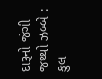દારૂનો જંગી જથ્થો ઝબ્બે : કુલ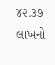૪૨.૩૭ લાખનો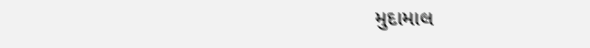મુદામાલ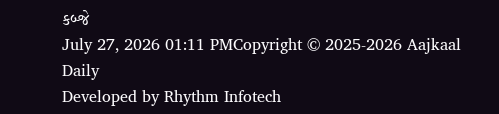કબ્જે
July 27, 2026 01:11 PMCopyright © 2025-2026 Aajkaal Daily
Developed by Rhythm Infotech